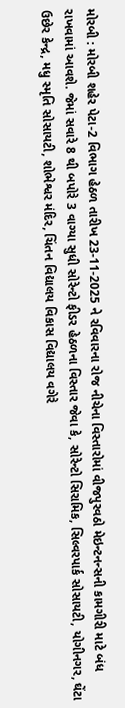મોરબી : મોરબી શહેર પેટા-2 વિભાગ હેઠળ તારીખ 23-11-2025 ને રવિવારના રોજ નીચેના વિસ્તારોમાં વીજપુરવઠો મેઇન્ટનન્સની કામગીરી માટે બંધ રાખવામાં આવશે. જેમાં સવારે 8 થી બપોરે 3 વાગ્યા સુધી સોરેન્ટો ફીડર હેઠળના વિસ્તાર જેવા કે, સોરેન્ટો સિરામિક, સિલ્વરપાર્ક સોસાયટી, યોગીનગર, ઘેંટા ઉછેર કેન્દ્ર, મધુ સ્મૃતિ સોસાયટી, શોભેશ્વર મંદિર, ચિંતન વિદ્યાલય વિકાસ વિદ્યાલય વગેરે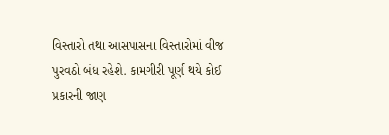વિસ્તારો તથા આસપાસના વિસ્તારોમાં વીજ પુરવઠો બંધ રહેશે. કામગીરી પૂર્ણ થયે કોઈ પ્રકારની જાણ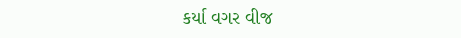કર્યા વગર વીજ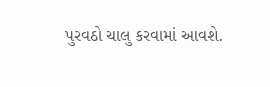પુરવઠો ચાલુ કરવામાં આવશે.